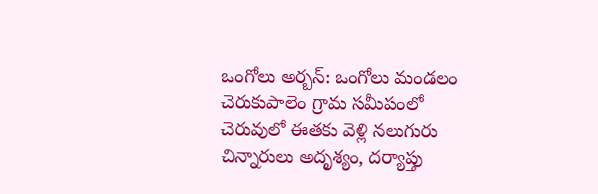ఒంగోలు అర్బన్: ఒంగోలు మండలం చెరుకుపాలెం గ్రామ సమీపంలో చెరువులో ఈతకు వెళ్లి నలుగురు చిన్నారులు అదృశ్యం, దర్యాప్తు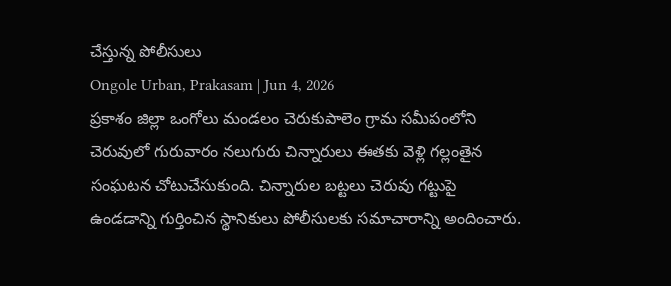చేస్తున్న పోలీసులు
Ongole Urban, Prakasam | Jun 4, 2026
ప్రకాశం జిల్లా ఒంగోలు మండలం చెరుకుపాలెం గ్రామ సమీపంలోని చెరువులో గురువారం నలుగురు చిన్నారులు ఈతకు వెళ్లి గల్లంతైన సంఘటన చోటుచేసుకుంది. చిన్నారుల బట్టలు చెరువు గట్టుపై ఉండడాన్ని గుర్తించిన స్థానికులు పోలీసులకు సమాచారాన్ని అందించారు.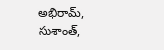అభిరామ్, సుశాంత్,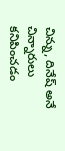చిన్ను, దినేష్ అనే చిన్నారులు కనిపించడం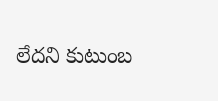లేదని కుటుంబ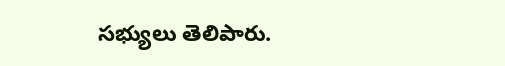సభ్యులు తెలిపారు.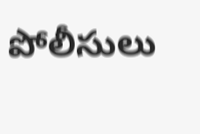పోలీసులు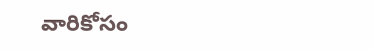వారికోసం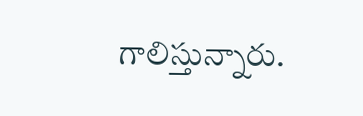గాలిస్తున్నారు.